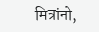मित्रांनो,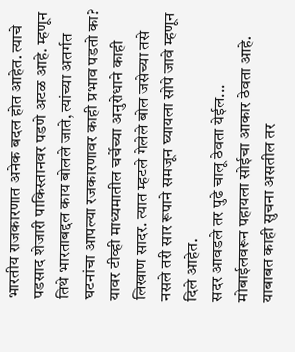भारतीय राजकारणात अनेक बदल होत आहेत. त्याचे पडसाद शेजारी पाकिस्तानवर पडणे अटळ आहे. म्हणून तिथे भारताबद्दल काय बोलले जाते, त्यांच्या अतर्गत घटनांचा आपल्या रजकारणावर काही प्रभाव पडतो का? यावर टीव्ही माध्यमातील चर्चेच्या अनुरोधाने काही लिखाण सादर. त्यात म्हटले गेलेले बोल जसेच्या तसे नसले तरी सार रूपाने समजून घ्यायला सोपे जावे म्हणून दिले आहेत.
सदर आवडले तर पुढे चालू ठेवता येईल...
मोबाईलवरून पहायला सोईचा आकार ठेवता आहे. याबाबत काही सुचना असतील तर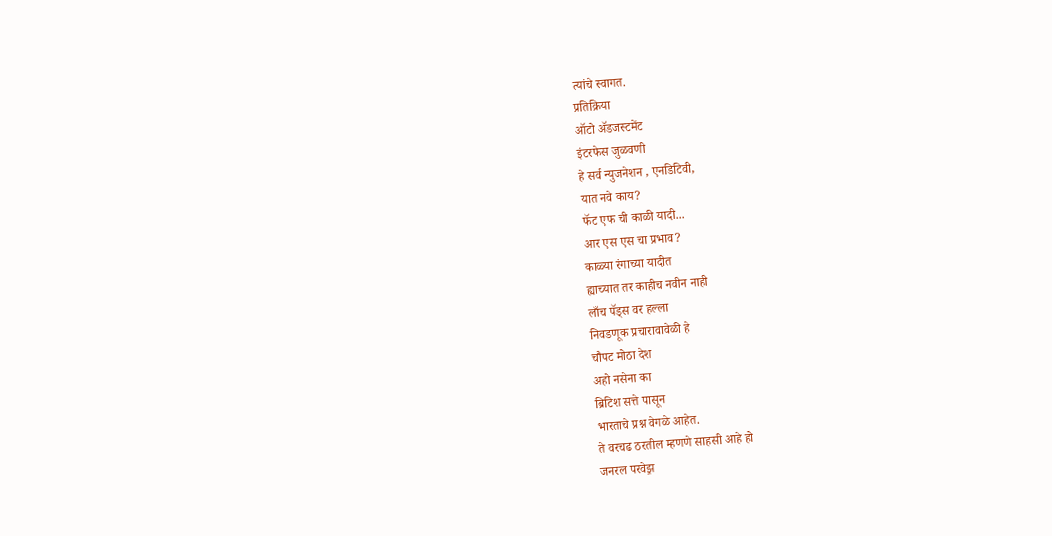त्यांचे स्वागत.
प्रतिक्रिया
ऑटो ॲडजस्टमेंट
इंटरफेस जुळवणी
हे सर्व न्युजनेशन , एनडिटिवी,
यात नवे काय?
फॅट एफ ची काळी यादी...
आर एस एस चा प्रभाव?
काळ्या रंगाच्या यादीत
ह्याच्यात तर काहीच नवीन नाही
लाँच पॅड्स वर हल्ला
निवडणूक प्रचारावावेळी हे
चौपट मोठा देश
अहो नसेना का
ब्रिटिश सत्ते पासून
भारताचे प्रश्न वेगळे आहेत.
ते वरचढ ठरतील म्हणणे साहसी आहे हो
जनरल परवेझ़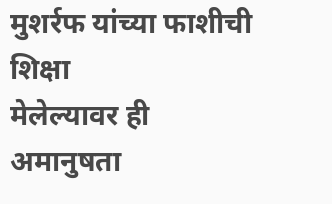मुशर्रफ यांच्या फाशीची शिक्षा
मेलेल्यावर ही अमानुषता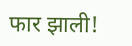फार झाली!